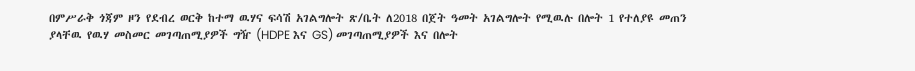በምሥራቅ ጎጃም ዞን የደብረ ወርቅ ከተማ ዉሃና ፍሳሽ አገልግሎት ጽ/ቤት ለ2018 በጀት ዓመት አገልግሎት የሚዉሉ በሎት 1 የተለያዩ መጠን ያላቸዉ የዉሃ መስመር መገጣጠሚያዎች ግዥ (HDPE እና GS) መገጣጠሚያዎች እና በሎት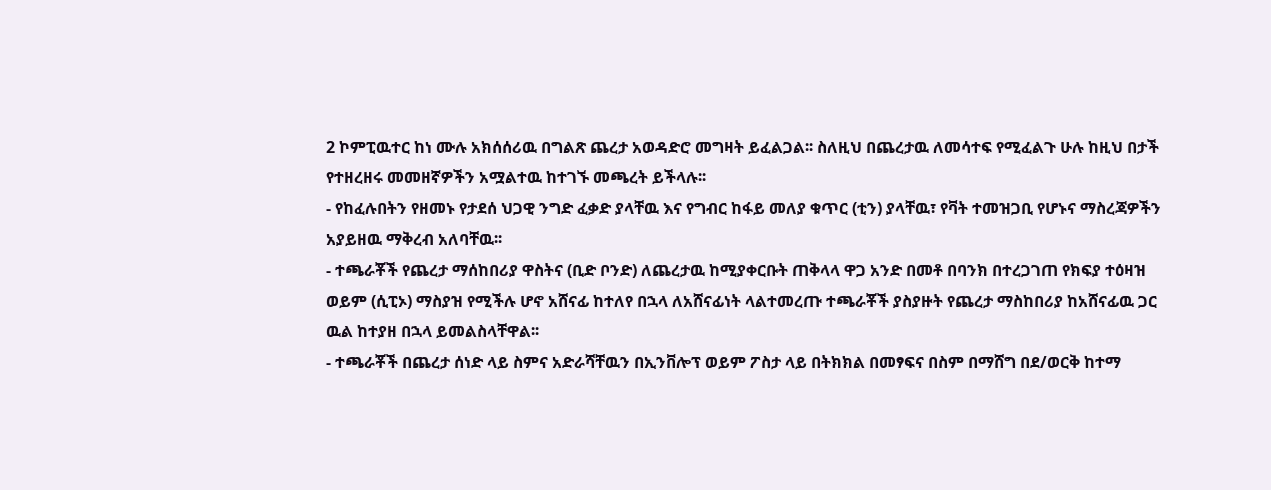2 ኮምፒዉተር ከነ ሙሉ አክሰሰሪዉ በግልጽ ጨረታ አወዳድሮ መግዛት ይፈልጋል፡፡ ስለዚህ በጨረታዉ ለመሳተፍ የሚፈልጉ ሁሉ ከዚህ በታች የተዘረዘሩ መመዘኛዎችን አሟልተዉ ከተገኙ መጫረት ይችላሉ፡፡
- የከፈሉበትን የዘመኑ የታደሰ ህጋዊ ንግድ ፈቃድ ያላቸዉ እና የግብር ከፋይ መለያ ቁጥር (ቲን) ያላቸዉ፣ የቫት ተመዝጋቢ የሆኑና ማስረጃዎችን አያይዘዉ ማቅረብ አለባቸዉ፡፡
- ተጫራቾች የጨረታ ማሰከበሪያ ዋስትና (ቢድ ቦንድ) ለጨረታዉ ከሚያቀርቡት ጠቅላላ ዋጋ አንድ በመቶ በባንክ በተረጋገጠ የክፍያ ተዕዛዝ ወይም (ሲፒኦ) ማስያዝ የሚችሉ ሆኖ አሸናፊ ከተለየ በኋላ ለአሸናፊነት ላልተመረጡ ተጫራቾች ያስያዙት የጨረታ ማስከበሪያ ከአሸናፊዉ ጋር ዉል ከተያዘ በኋላ ይመልስላቸዋል፡፡
- ተጫራቾች በጨረታ ሰነድ ላይ ስምና አድራሻቸዉን በኢንቨሎፕ ወይም ፖስታ ላይ በትክክል በመፃፍና በስም በማሸግ በደ/ወርቅ ከተማ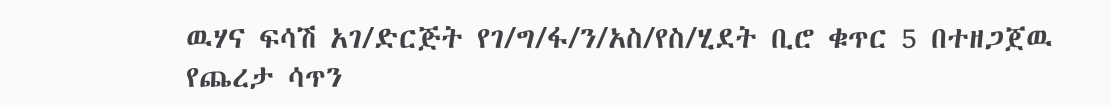ዉሃና ፍሳሽ አገ/ድርጅት የገ/ግ/ፋ/ን/አስ/የስ/ሂደት ቢሮ ቁጥር 5 በተዘጋጀዉ የጨረታ ሳጥን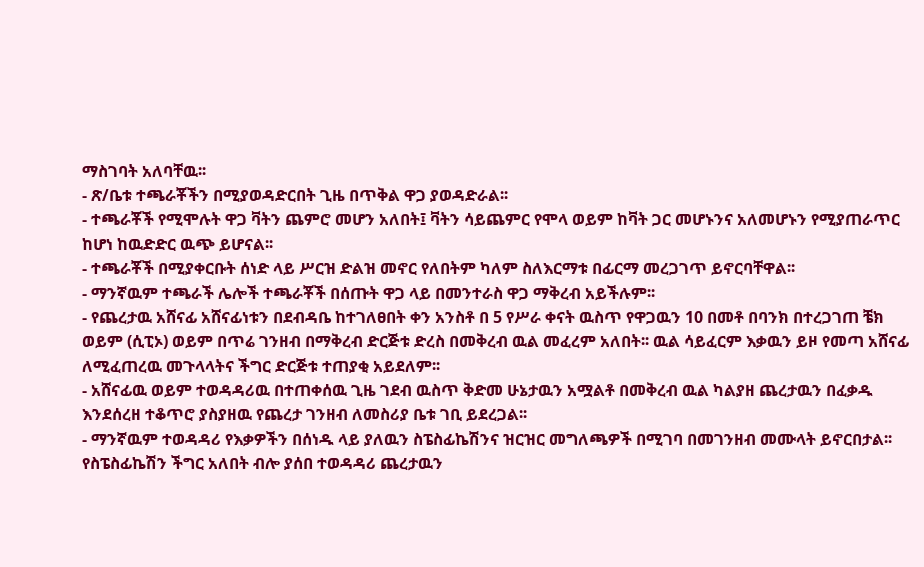ማስገባት አለባቸዉ፡፡
- ጽ/ቤቱ ተጫራቾችን በሚያወዳድርበት ጊዜ በጥቅል ዋጋ ያወዳድራል፡፡
- ተጫራቾች የሚሞሉት ዋጋ ቫትን ጨምሮ መሆን አለበት፤ ቫትን ሳይጨምር የሞላ ወይም ከቫት ጋር መሆኑንና አለመሆኑን የሚያጠራጥር ከሆነ ከዉድድር ዉጭ ይሆናል፡፡
- ተጫራቾች በሚያቀርቡት ሰነድ ላይ ሥርዝ ድልዝ መኖር የለበትም ካለም ስለእርማቱ በፊርማ መረጋገጥ ይኖርባቸዋል፡፡
- ማንኛዉም ተጫራች ሌሎች ተጫራቾች በሰጡት ዋጋ ላይ በመንተራስ ዋጋ ማቅረብ አይችሉም፡፡
- የጨረታዉ አሸናፊ አሸናፊነቱን በደብዳቤ ከተገለፀበት ቀን አንስቶ በ 5 የሥራ ቀናት ዉስጥ የዋጋዉን 10 በመቶ በባንክ በተረጋገጠ ቼክ ወይም (ሲፒኦ) ወይም በጥሬ ገንዘብ በማቅረብ ድርጅቱ ድረስ በመቅረብ ዉል መፈረም አለበት፡፡ ዉል ሳይፈርም እቃዉን ይዞ የመጣ አሸናፊ ለሚፈጠረዉ መጉላላትና ችግር ድርጅቱ ተጠያቂ አይደለም፡፡
- አሸናፊዉ ወይም ተወዳዳሪዉ በተጠቀሰዉ ጊዜ ገደብ ዉስጥ ቅድመ ሁኔታዉን አሟልቶ በመቅረብ ዉል ካልያዘ ጨረታዉን በፈቃዱ እንደሰረዘ ተቆጥሮ ያስያዘዉ የጨረታ ገንዘብ ለመስሪያ ቤቱ ገቢ ይደረጋል፡፡
- ማንኛዉም ተወዳዳሪ የእቃዎችን በሰነዱ ላይ ያለዉን ስፔስፊኬሽንና ዝርዝር መግለጫዎች በሚገባ በመገንዘብ መሙላት ይኖርበታል፡፡ የስፔስፊኬሽን ችግር አለበት ብሎ ያሰበ ተወዳዳሪ ጨረታዉን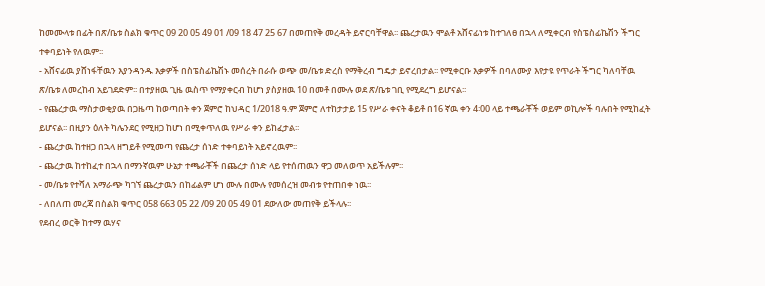ከመሙላቱ በፊት በጽ/ቤቱ ስልክ ቁጥር 09 20 05 49 01 /09 18 47 25 67 በመጠየቅ መረዳት ይኖርባቸዋል፡፡ ጨረታዉን ሞልቶ አሸናፊነቱ ከተገለፀ በኋላ ለሚቀርብ የስፔስፊኬሽን ችግር ተቀባይነት የለዉም፡፡
- አሸናፊዉ ያሸነፋቸዉን እያንዳንዱ እቃዎች በስፔስፊኬሽኑ መሰረት በራሱ ወጭ መ/ቤቱ ድረስ የማቅረብ ግዴታ ይኖረበታል፡፡ የሚቀርቡ እቃዎች በባለሙያ እየታዩ የጥራት ችግር ካለባቸዉ ጽ/ቤቱ ለመረከብ አይገደድም፡፡ በተያዘዉ ጊዜ ዉስጥ የማያቀርብ ከሆነ ያስያዘዉ 10 በመቶ በሙሉ ወደ ጽ/ቤቱ ገቢ የሚደረግ ይሆናል፡፡
- የጨረታዉ ማስታወቂያዉ በጋዜጣ ከወጣበት ቀን ጀምሮ ከህዳር 1/2018 ዓ.ም ጀምሮ ለተከታታይ 15 የሥራ ቀናት ቆይቶ በ16 ኛዉ ቀን 4፡00 ላይ ተጫራቾች ወይም ወኪሎች ባሉበት የሚከፈት ይሆናል፡፡ በዚያን ዕለት ካሌንደር የሚዘጋ ከሆነ በሚቀጥለዉ የሥራ ቀን ይከፈታል፡፡
- ጨረታዉ ከተዘጋ በኋላ ዘግይቶ የሚመጣ የጨረታ ሰነድ ተቀባይነት አይኖረዉም፡፡
- ጨረታዉ ከተከፈተ በኋላ በማንኛዉም ሁኔታ ተጫራቾች በጨረታ ሰነድ ላይ የተሰጠዉን ዋጋ መለወጥ አይችሉም፡፡
- መ/ቤቱ የተሻለ አማራጭ ካገኘ ጨረታዉን በከፊልም ሆነ ሙሉ በሙሉ የመሰረዝ መብቱ የተጠበቀ ነዉ፡፡
- ለበለጠ መረጃ በስልክ ቁጥር 058 663 05 22 /09 20 05 49 01 ደውለው መጠየቅ ይችላሉ፡፡
የደብረ ወርቅ ከተማ ዉሃና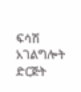ፍሳሽ አገልግሎት ድርጅት